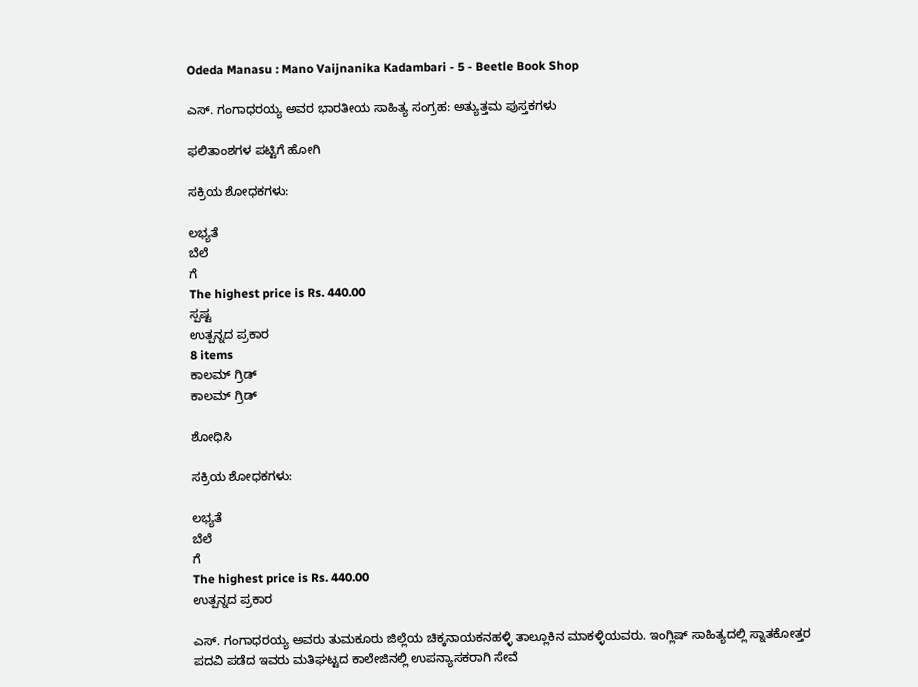Odeda Manasu : Mano Vaijnanika Kadambari - 5 - Beetle Book Shop

ಎಸ್. ಗಂಗಾಧರಯ್ಯ ಅವರ ಭಾರತೀಯ ಸಾಹಿತ್ಯ ಸಂಗ್ರಹ: ಅತ್ಯುತ್ತಮ ಪುಸ್ತಕಗಳು

ಫಲಿತಾಂಶಗಳ ಪಟ್ಟಿಗೆ ಹೋಗಿ

ಸಕ್ರಿಯ ಶೋಧಕಗಳು:

ಲಭ್ಯತೆ
ಬೆಲೆ
ಗೆ
The highest price is Rs. 440.00
ಸ್ಪಷ್ಟ
ಉತ್ಪನ್ನದ ಪ್ರಕಾರ
8 items
ಕಾಲಮ್ ಗ್ರಿಡ್
ಕಾಲಮ್ ಗ್ರಿಡ್

ಶೋಧಿಸಿ

ಸಕ್ರಿಯ ಶೋಧಕಗಳು:

ಲಭ್ಯತೆ
ಬೆಲೆ
ಗೆ
The highest price is Rs. 440.00
ಉತ್ಪನ್ನದ ಪ್ರಕಾರ

ಎಸ್. ಗಂಗಾಧರಯ್ಯ ಅವರು ತುಮಕೂರು ಜಿಲ್ಲೆಯ ಚಿಕ್ಕನಾಯಕನಹಳ್ಳಿ ತಾಲ್ಲೂಕಿನ ಮಾಕಳ್ಳಿಯವರು. ಇಂಗ್ಲಿಷ್ ಸಾಹಿತ್ಯದಲ್ಲಿ ಸ್ನಾತಕೋತ್ತರ ಪದವಿ ಪಡೆದ ಇವರು ಮತಿಘಟ್ಟದ ಕಾಲೇಜಿನಲ್ಲಿ ಉಪನ್ಯಾಸಕರಾಗಿ ಸೇವೆ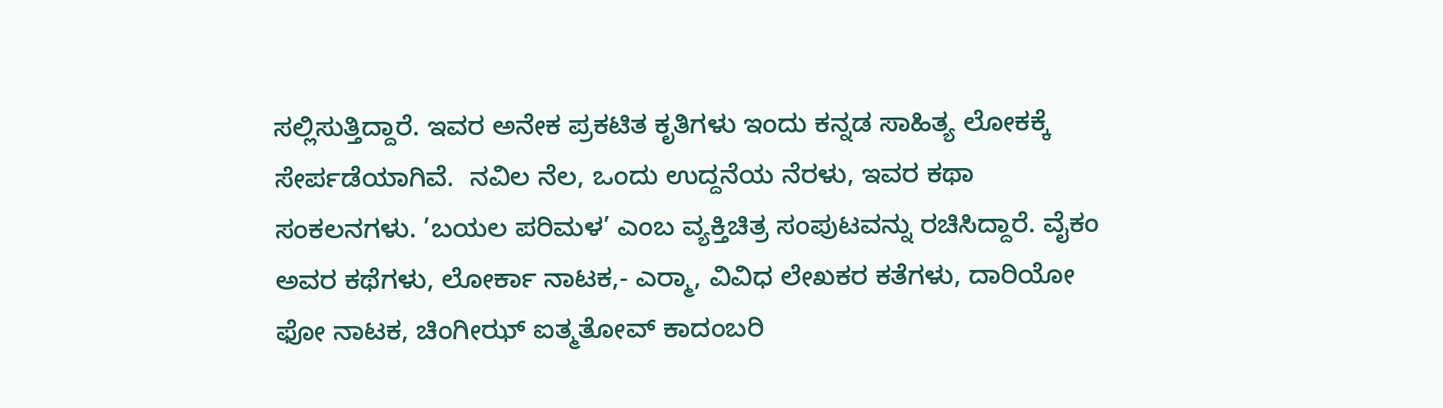ಸಲ್ಲಿಸುತ್ತಿದ್ದಾರೆ. ಇವರ ಅನೇಕ ಪ್ರಕಟಿತ ಕೃತಿಗಳು ಇಂದು ಕನ್ನಡ ಸಾಹಿತ್ಯ ಲೋಕಕ್ಕೆ ಸೇರ್ಪಡೆಯಾಗಿವೆ.  ನವಿಲ ನೆಲ, ಒಂದು ಉದ್ದನೆಯ ನೆರಳು, ಇವರ ಕಥಾ ಸಂಕಲನಗಳು. ’ಬಯಲ ಪರಿಮಳ’ ಎಂಬ ವ್ಯಕ್ತಿಚಿತ್ರ ಸಂಪುಟವನ್ನು ರಚಿಸಿದ್ದಾರೆ. ವೈಕಂ ಅವರ ಕಥೆಗಳು, ಲೋರ್ಕಾ ನಾಟಕ,- ಎರ್‍ಮಾ, ವಿವಿಧ ಲೇಖಕರ ಕತೆಗಳು, ದಾರಿಯೋ ಫೋ ನಾಟಕ, ಚಿಂಗೀಝ್ ಐತ್ಮತೋವ್ ಕಾದಂಬರಿ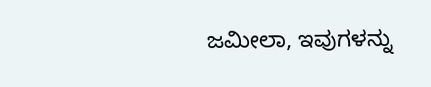ಜಮೀಲಾ, ಇವುಗಳನ್ನು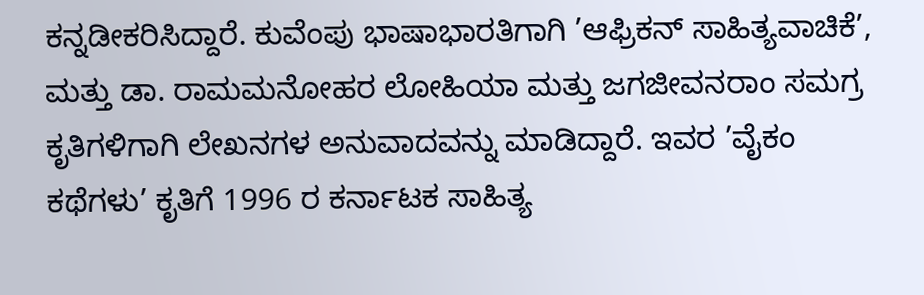ಕನ್ನಡೀಕರಿಸಿದ್ದಾರೆ. ಕುವೆಂಪು ಭಾಷಾಭಾರತಿಗಾಗಿ ’ಆಫ್ರಿಕನ್ ಸಾಹಿತ್ಯವಾಚಿಕೆ’, ಮತ್ತು ಡಾ. ರಾಮಮನೋಹರ ಲೋಹಿಯಾ ಮತ್ತು ಜಗಜೀವನರಾಂ ಸಮಗ್ರ ಕೃತಿಗಳಿಗಾಗಿ ಲೇಖನಗಳ ಅನುವಾದವನ್ನು ಮಾಡಿದ್ದಾರೆ. ಇವರ ’ವೈಕಂ ಕಥೆಗಳು’ ಕೃತಿಗೆ 1996 ರ ಕರ್ನಾಟಕ ಸಾಹಿತ್ಯ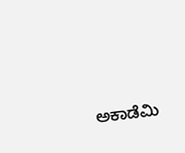ಅಕಾಡೆಮಿ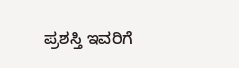ಪ್ರಶಸ್ತಿ ಇವರಿಗೆ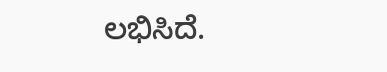ಲಭಿಸಿದೆ.